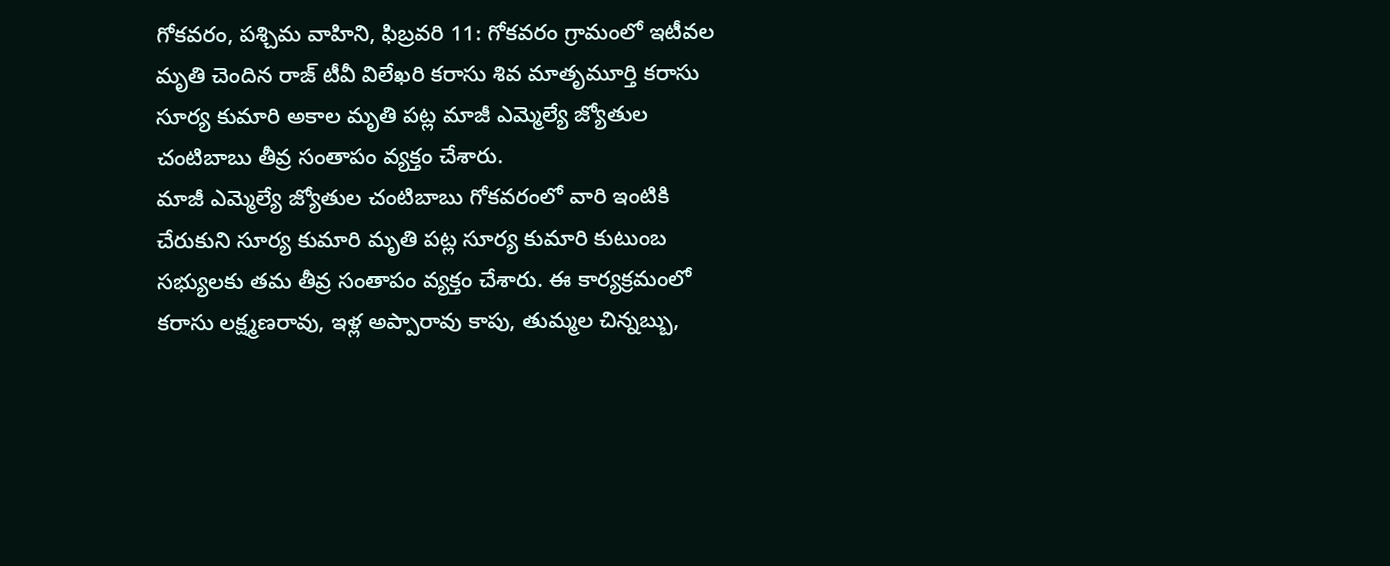గోకవరం, పశ్చిమ వాహిని, ఫిబ్రవరి 11: గోకవరం గ్రామంలో ఇటీవల మృతి చెందిన రాజ్ టీవీ విలేఖరి కరాసు శివ మాతృమూర్తి కరాసు సూర్య కుమారి అకాల మృతి పట్ల మాజీ ఎమ్మెల్యే జ్యోతుల చంటిబాబు తీవ్ర సంతాపం వ్యక్తం చేశారు.
మాజీ ఎమ్మెల్యే జ్యోతుల చంటిబాబు గోకవరంలో వారి ఇంటికి చేరుకుని సూర్య కుమారి మృతి పట్ల సూర్య కుమారి కుటుంబ సభ్యులకు తమ తీవ్ర సంతాపం వ్యక్తం చేశారు. ఈ కార్యక్రమంలో కరాసు లక్ష్మణరావు, ఇళ్ల అప్పారావు కాపు, తుమ్మల చిన్నబ్బు,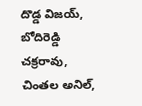దొడ్డ విజయ్, బోదిరెడ్డి చక్రరావు, చింతల అనిల్,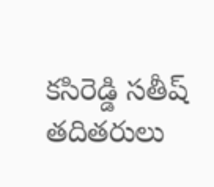కసిరెడ్డి సతీష్ తదితరులు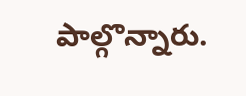పాల్గొన్నారు.